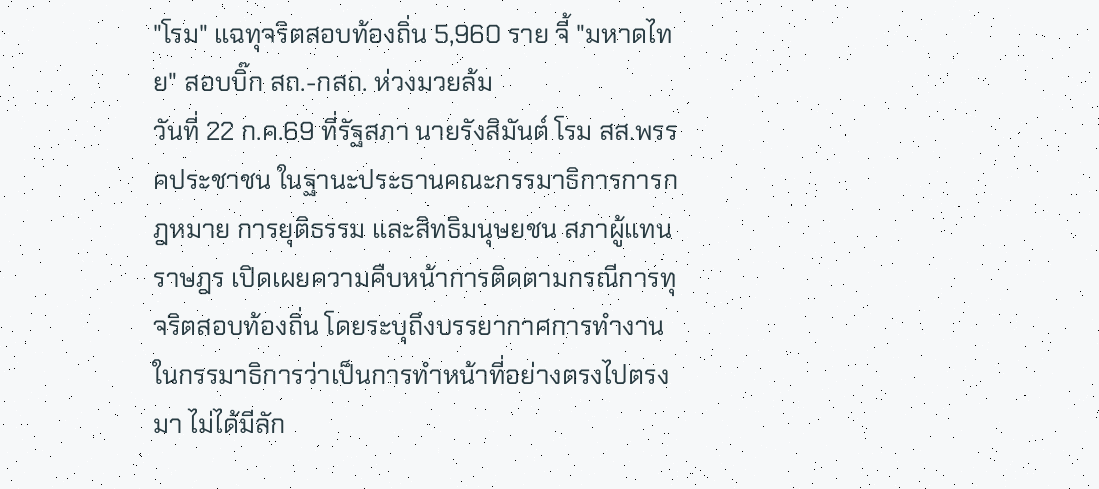"โรม" แฉทุจริตสอบท้องถิ่น 5,960 ราย จี้ "มหาดไทย" สอบบิ๊ก สถ.-กสถ. ห่วงมวยล้ม
วันที่ 22 ก.ค.69 ที่รัฐสภา นายรังสิมันต์ โรม สส.พรรคประชาชน ในฐานะประธานคณะกรรมาธิการการกฎหมาย การยุติธรรม และสิทธิมนุษยชน สภาผู้แทนราษฎร เปิดเผยความคืบหน้าการติดตามกรณีการทุจริตสอบท้องถิ่น โดยระบุถึงบรรยากาศการทำงานในกรรมาธิการว่าเป็นการทำหน้าที่อย่างตรงไปตรงมา ไม่ได้มีลัก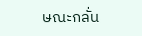ษณะกลั่น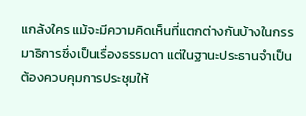แกล้งใคร แม้จะมีความคิดเห็นที่แตกต่างกันบ้างในกรรมาธิการซึ่งเป็นเรื่องธรรมดา แต่ในฐานะประธานจำเป็นต้องควบคุมการประชุมให้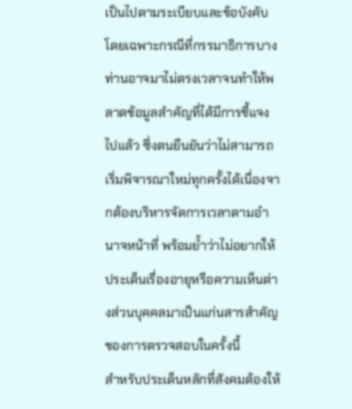เป็นไปตามระเบียบและข้อบังคับ โดยเฉพาะกรณีที่กรรมาธิการบางท่านอาจมาไม่ตรงเวลาจนทำให้พลาดข้อมูลสำคัญที่ได้มีการชี้แจงไปแล้ว ซึ่งตนยืนยันว่าไม่สามารถเริ่มพิจารณาใหม่ทุกครั้งได้เนื่องจากต้องบริหารจัดการเวลาตามอำนาจหน้าที่ พร้อมย้ำว่าไม่อยากให้ประเด็นเรื่องอายุหรือความเห็นต่างส่วนบุคคลมาเป็นแก่นสารสำคัญของการตรวจสอบในครั้งนี้
สำหรับประเด็นหลักที่สังคมต้องให้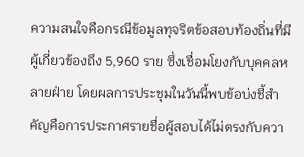ความสนใจคือกรณีข้อมูลทุจริตข้อสอบท้องถิ่นที่มีผู้เกี่ยวข้องถึง 5,960 ราย ซึ่งเชื่อมโยงกับบุคคลหลายฝ่าย โดยผลการประชุมในวันนี้พบข้อบ่งชี้สำคัญคือการประกาศรายชื่อผู้สอบได้ไม่ตรงกับควา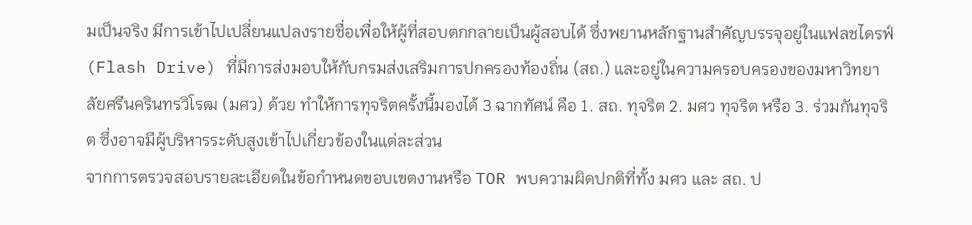มเป็นจริง มีการเข้าไปเปลี่ยนแปลงรายชื่อเพื่อให้ผู้ที่สอบตกกลายเป็นผู้สอบได้ ซึ่งพยานหลักฐานสำคัญบรรจุอยู่ในแฟลชไดรฟ์ (Flash Drive) ที่มีการส่งมอบให้กับกรมส่งเสริมการปกครองท้องถิ่น (สถ.) และอยู่ในความครอบครองของมหาวิทยาลัยศรีนครินทรวิโรฒ (มศว) ด้วย ทำให้การทุจริตครั้งนี้มองได้ 3 ฉากทัศน์ คือ 1. สถ. ทุจริต 2. มศว ทุจริต หรือ 3. ร่วมกันทุจริต ซึ่งอาจมีผู้บริหารระดับสูงเข้าไปเกี่ยวข้องในแต่ละส่วน
จากการตรวจสอบรายละเอียดในข้อกำหนดขอบเขตงานหรือ TOR พบความผิดปกติที่ทั้ง มศว และ สถ. ป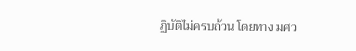ฏิบัติไม่ครบถ้วน โดยทาง มศว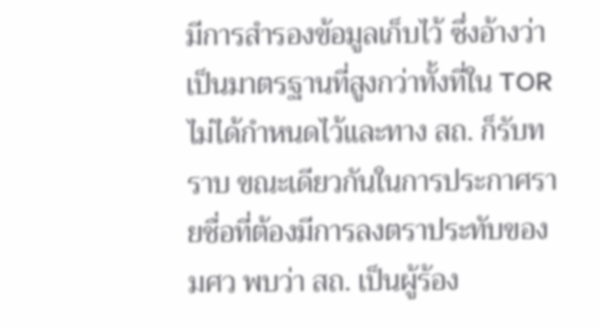มีการสำรองข้อมูลเก็บไว้ ซึ่งอ้างว่าเป็นมาตรฐานที่สูงกว่าทั้งที่ใน TOR ไม่ได้กำหนดไว้และทาง สถ. ก็รับทราบ ขณะเดียวกันในการประกาศรายชื่อที่ต้องมีการลงตราประทับของ มศว พบว่า สถ. เป็นผู้ร้อง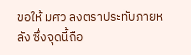ขอให้ มศว ลงตราประทับภายหลัง ซึ่งจุดนี้ถือ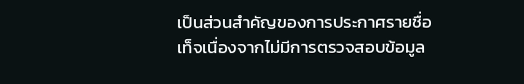เป็นส่วนสำคัญของการประกาศรายชื่อเท็จเนื่องจากไม่มีการตรวจสอบข้อมูล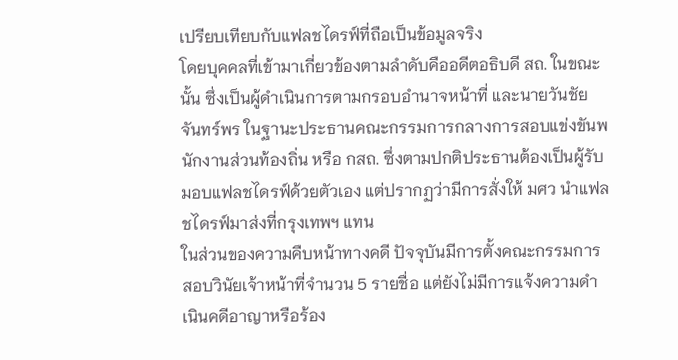เปรียบเทียบกับแฟลชไดรฟ์ที่ถือเป็นข้อมูลจริง
โดยบุคคลที่เข้ามาเกี่ยวข้องตามลำดับคืออดีตอธิบดี สถ. ในขณะนั้น ซึ่งเป็นผู้ดำเนินการตามกรอบอำนาจหน้าที่ และนายวันชัย จันทร์พร ในฐานะประธานคณะกรรมการกลางการสอบแข่งขันพนักงานส่วนท้องถิ่น หรือ กสถ. ซึ่งตามปกติประธานต้องเป็นผู้รับมอบแฟลชไดรฟ์ด้วยตัวเอง แต่ปรากฏว่ามีการสั่งให้ มศว นำแฟลชไดรฟ์มาส่งที่กรุงเทพฯ แทน
ในส่วนของความคืบหน้าทางคดี ปัจจุบันมีการตั้งคณะกรรมการสอบวินัยเจ้าหน้าที่จำนวน 5 รายชื่อ แต่ยังไม่มีการแจ้งความดำเนินคดีอาญาหรือร้อง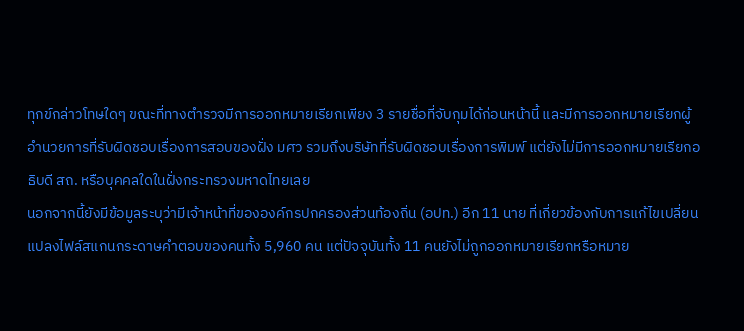ทุกข์กล่าวโทษใดๆ ขณะที่ทางตำรวจมีการออกหมายเรียกเพียง 3 รายชื่อที่จับกุมได้ก่อนหน้านี้ และมีการออกหมายเรียกผู้อำนวยการที่รับผิดชอบเรื่องการสอบของฝั่ง มศว รวมถึงบริษัทที่รับผิดชอบเรื่องการพิมพ์ แต่ยังไม่มีการออกหมายเรียกอธิบดี สถ. หรือบุคคลใดในฝั่งกระทรวงมหาดไทยเลย
นอกจากนี้ยังมีข้อมูลระบุว่ามีเจ้าหน้าที่ขององค์กรปกครองส่วนท้องถิ่น (อปท.) อีก 11 นาย ที่เกี่ยวข้องกับการแก้ไขเปลี่ยนแปลงไฟล์สแกนกระดาษคำตอบของคนทั้ง 5,960 คน แต่ปัจจุบันทั้ง 11 คนยังไม่ถูกออกหมายเรียกหรือหมาย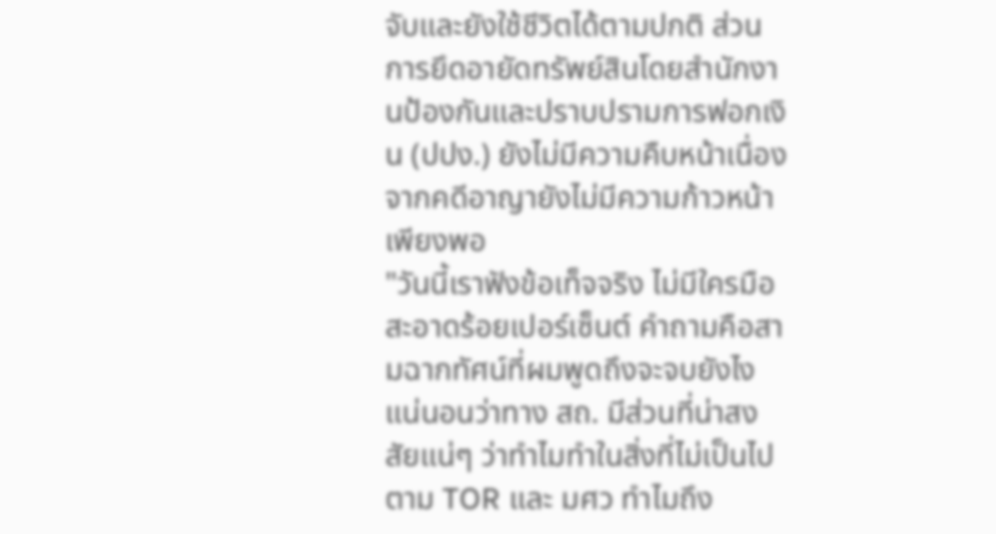จับและยังใช้ชีวิตได้ตามปกติ ส่วนการยึดอายัดทรัพย์สินโดยสำนักงานป้องกันและปราบปรามการฟอกเงิน (ปปง.) ยังไม่มีความคืบหน้าเนื่องจากคดีอาญายังไม่มีความก้าวหน้าเพียงพอ
"วันนี้เราฟังข้อเท็จจริง ไม่มีใครมือสะอาดร้อยเปอร์เซ็นต์ คำถามคือสามฉากทัศน์ที่ผมพูดถึงจะจบยังไง แน่นอนว่าทาง สถ. มีส่วนที่น่าสงสัยแน่ๆ ว่าทำไมทำในสิ่งที่ไม่เป็นไปตาม TOR และ มศว ทำไมถึง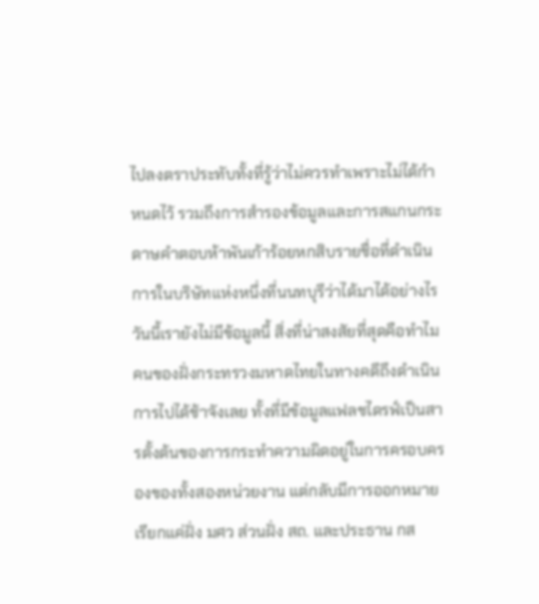ไปลงตราประทับทั้งที่รู้ว่าไม่ควรทำเพราะไม่ได้กำหนดไว้ รวมถึงการสำรองข้อมูลและการสแกนกระดาษคำตอบห้าพันเก้าร้อยหกสิบรายชื่อที่ดำเนินการในบริษัทแห่งหนึ่งที่นนทบุรีว่าได้มาได้อย่างไร
วันนี้เรายังไม่มีข้อมูลนี้ สิ่งที่น่าสงสัยที่สุดคือทำไมคนของฝั่งกระทรวงมหาดไทยในทางคดีถึงดำเนินการไปได้ช้าจังเลย ทั้งที่มีข้อมูลแฟลชไดรฟ์เป็นสารตั้งต้นของการกระทำความผิดอยู่ในการครอบครองของทั้งสองหน่วยงาน แต่กลับมีการออกหมายเรียกแค่ฝั่ง มศว ส่วนฝั่ง สถ. และประธาน กส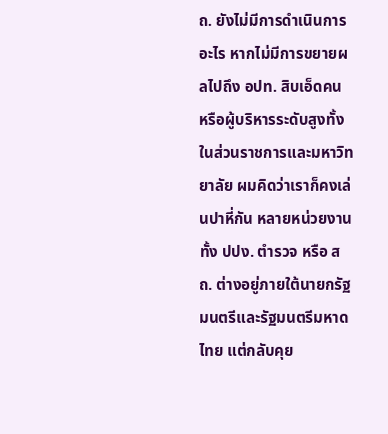ถ. ยังไม่มีการดำเนินการอะไร หากไม่มีการขยายผลไปถึง อปท. สิบเอ็ดคน หรือผู้บริหารระดับสูงทั้งในส่วนราชการและมหาวิทยาลัย ผมคิดว่าเราก็คงเล่นปาหี่กัน หลายหน่วยงานทั้ง ปปง. ตำรวจ หรือ สถ. ต่างอยู่ภายใต้นายกรัฐมนตรีและรัฐมนตรีมหาดไทย แต่กลับคุย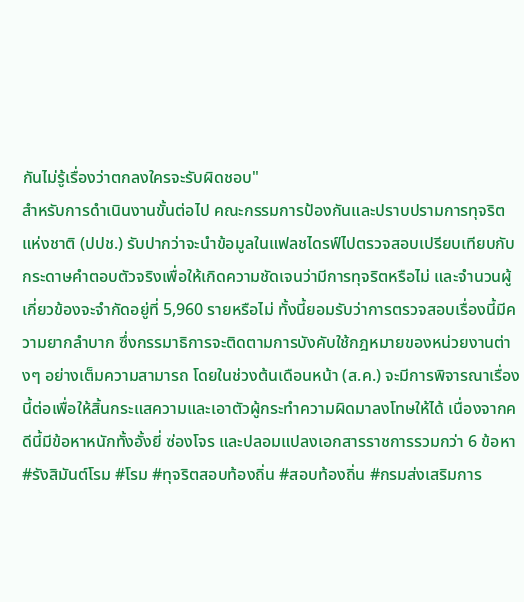กันไม่รู้เรื่องว่าตกลงใครจะรับผิดชอบ"
สำหรับการดำเนินงานขั้นต่อไป คณะกรรมการป้องกันและปราบปรามการทุจริตแห่งชาติ (ปปช.) รับปากว่าจะนำข้อมูลในแฟลชไดรฟ์ไปตรวจสอบเปรียบเทียบกับกระดาษคำตอบตัวจริงเพื่อให้เกิดความชัดเจนว่ามีการทุจริตหรือไม่ และจำนวนผู้เกี่ยวข้องจะจำกัดอยู่ที่ 5,960 รายหรือไม่ ทั้งนี้ยอมรับว่าการตรวจสอบเรื่องนี้มีความยากลำบาก ซึ่งกรรมาธิการจะติดตามการบังคับใช้กฎหมายของหน่วยงานต่างๆ อย่างเต็มความสามารถ โดยในช่วงต้นเดือนหน้า (ส.ค.) จะมีการพิจารณาเรื่องนี้ต่อเพื่อให้สิ้นกระแสความและเอาตัวผู้กระทำความผิดมาลงโทษให้ได้ เนื่องจากคดีนี้มีข้อหาหนักทั้งอั้งยี่ ซ่องโจร และปลอมแปลงเอกสารราชการรวมกว่า 6 ข้อหา
#รังสิมันต์โรม #โรม #ทุจริตสอบท้องถิ่น #สอบท้องถิ่น #กรมส่งเสริมการ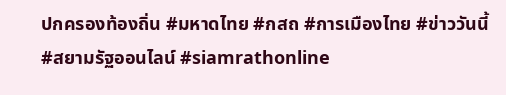ปกครองท้องถิ่น #มหาดไทย #กสถ #การเมืองไทย #ข่าววันนี้ #สยามรัฐออนไลน์ #siamrathonline